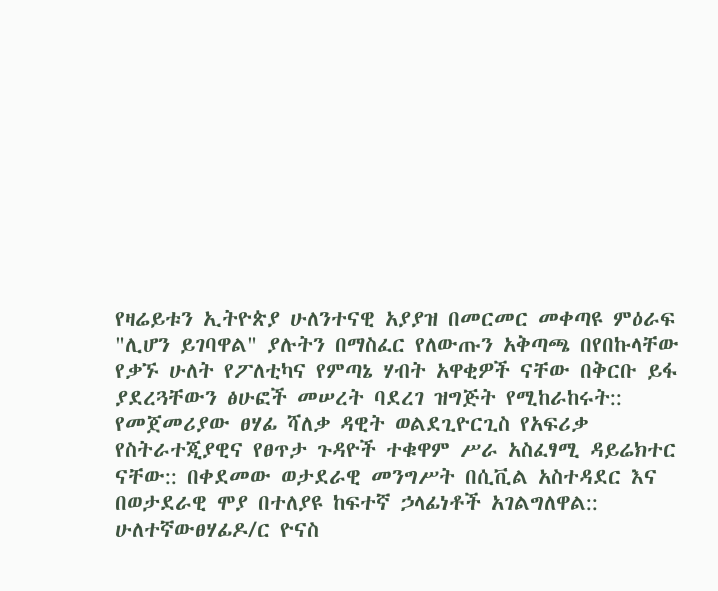የዛሬይቱን ኢትዮጵያ ሁለንተናዊ አያያዝ በመርመር መቀጣዩ ምዕራፍ "ሊሆን ይገባዋል" ያሉትን በማስፈር የለውጡን አቅጣጫ በየበኩላቸው የቃኙ ሁለት የፖለቲካና የምጣኔ ሃብት አዋቂዎች ናቸው በቅርቡ ይፋ ያደረጓቸውን ፅሁፎች መሠረት ባደረገ ዝግጅት የሚከራከሩት::
የመጀመሪያው ፀሃፊ ሻለቃ ዳዊት ወልደጊዮርጊስ የአፍሪቃ የስትራተጂያዊና የፀጥታ ጉዳዮች ተቁዋም ሥራ አስፈፃሚ ዳይሬክተር ናቸው:: በቀደመው ወታደራዊ መንግሥት በሲቪል አስተዳደር እና በወታደራዊ ሞያ በተለያዩ ከፍተኛ ኃላፊነቶች አገልግለዋል::
ሁለተኛውፀሃፊዶ/ር ዮናስ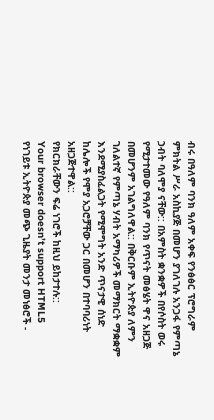ብሩ በዓለም ባንክ ዓለም አቀፍ የንፅፅር ፕሮግራም ምክትል ሥራ አስኪያጅ በመሆን ያገለገሉ አንጋፋ የምጣኔ ኃብት ባለሞያ ናቸው:: በአምስት ቋንቋዎች በየሶስት ወሩ የሚታተመው የዓለም ባንክ የጥናት መፅሄት ዋና አዘጋጅ በመሆንም አገልግለዋል:: በቅርቡም ኢትዮጵያ ለምን ገለልተኛ የምጣኔ ሃብት አማካሪዎች መማክርት ማቋቋም እንደሚያስፈልጋት የሚሞግት አንድ ጥናታዊ ሰነድ ከሌሎች የሞያ አጋሮቻቸው ጋር በመሆን በተባባሪነት አዘጋጅተዋል::
የክርክራቸውን ፍሬ ነገሮች ከዚህ ይከታተሉ::
Your browser doesn’t support HTML5
የነገይቱ ኢትዮጵያ መጭ ጊዜያት መንታ መነፅሮች -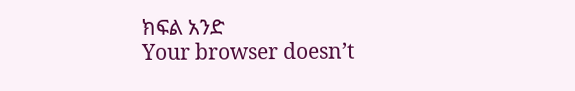ክፍል አንድ
Your browser doesn’t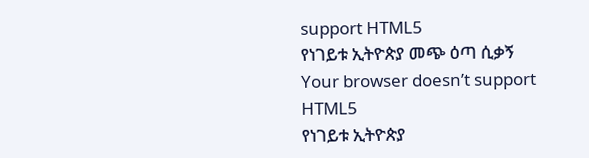support HTML5
የነገይቱ ኢትዮጵያ መጭ ዕጣ ሲቃኝ
Your browser doesn’t support HTML5
የነገይቱ ኢትዮጵያ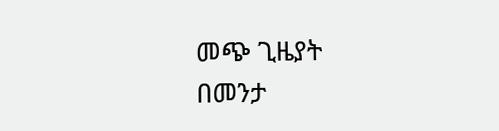መጭ ጊዜያት በመንታ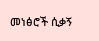መነፅሮች ሲቃኝ